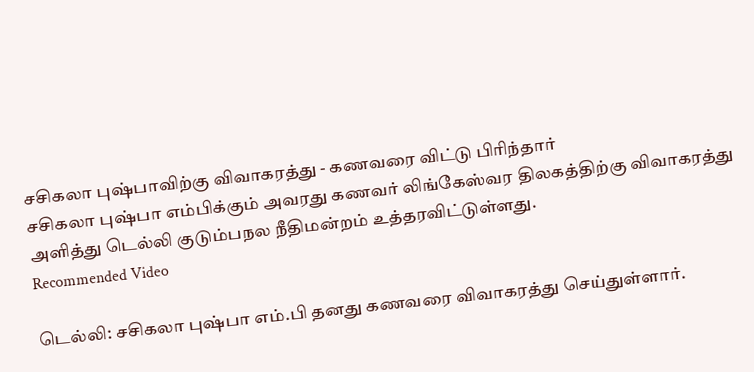சசிகலா புஷ்பாவிற்கு விவாகரத்து - கணவரை விட்டு பிரிந்தார்
சசிகலா புஷ்பா எம்பிக்கும் அவரது கணவர் லிங்கேஸ்வர திலகத்திற்கு விவாகரத்து அளித்து டெல்லி குடும்பநல நீதிமன்றம் உத்தரவிட்டுள்ளது.
Recommended Video

டெல்லி: சசிகலா புஷ்பா எம்.பி தனது கணவரை விவாகரத்து செய்துள்ளார்.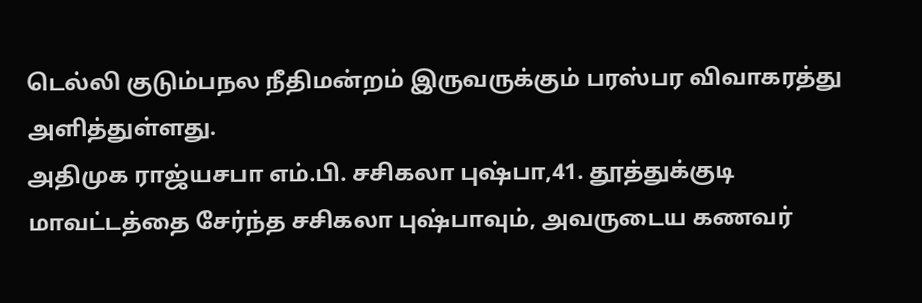டெல்லி குடும்பநல நீதிமன்றம் இருவருக்கும் பரஸ்பர விவாகரத்து அளித்துள்ளது.
அதிமுக ராஜ்யசபா எம்.பி. சசிகலா புஷ்பா,41. தூத்துக்குடி மாவட்டத்தை சேர்ந்த சசிகலா புஷ்பாவும், அவருடைய கணவர்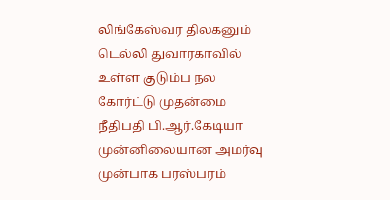லிங்கேஸ்வர திலகனும் டெல்லி துவாரகாவில் உள்ள குடும்ப நல கோர்ட்டு முதன்மை நீதிபதி பி.ஆர்.கேடியா முன்னிலையான அமர்வு முன்பாக பரஸ்பரம்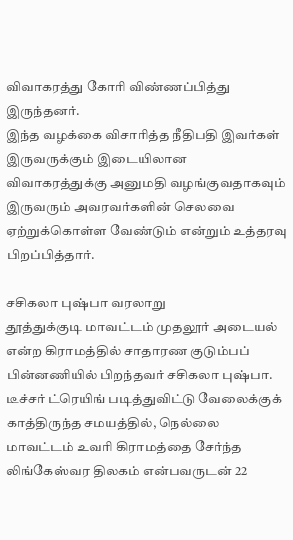விவாகரத்து கோரி விண்ணப்பித்து இருந்தனர்.
இந்த வழக்கை விசாரித்த நீதிபதி இவர்கள் இருவருக்கும் இடையிலான விவாகரத்துக்கு அனுமதி வழங்குவதாகவும் இருவரும் அவரவர்களின் செலவை ஏற்றுக்கொள்ள வேண்டும் என்றும் உத்தரவு பிறப்பித்தார்.

சசிகலா புஷ்பா வரலாறு
தூத்துக்குடி மாவட்டம் முதலூர் அடையல் என்ற கிராமத்தில் சாதாரண குடும்பப் பின்னணியில் பிறந்தவர் சசிகலா புஷ்பா. டீச்சர் ட்ரெயிங் படித்துவிட்டு வேலைக்குக் காத்திருந்த சமயத்தில், நெல்லை மாவட்டம் உவரி கிராமத்தை சேர்ந்த லிங்கேஸ்வர திலகம் என்பவருடன் 22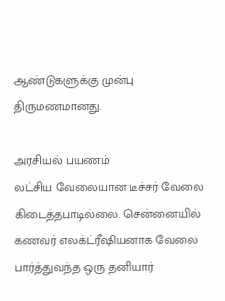ஆண்டுகளுக்கு முன்பு திருமணமானது.

அரசியல் பயணம்
லட்சிய வேலையான டீச்சர் வேலை கிடைத்தபாடில்லை. சென்னையில் கணவர் எலக்ட்ரீஷியனாக வேலை பார்த்துவந்த ஒரு தனியார்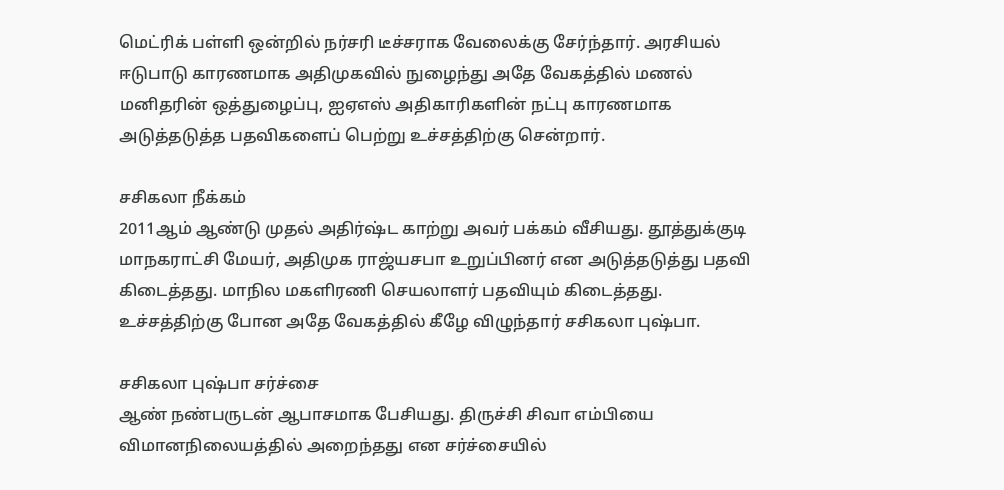மெட்ரிக் பள்ளி ஒன்றில் நர்சரி டீச்சராக வேலைக்கு சேர்ந்தார். அரசியல் ஈடுபாடு காரணமாக அதிமுகவில் நுழைந்து அதே வேகத்தில் மணல் மனிதரின் ஒத்துழைப்பு, ஐஏஎஸ் அதிகாரிகளின் நட்பு காரணமாக அடுத்தடுத்த பதவிகளைப் பெற்று உச்சத்திற்கு சென்றார்.

சசிகலா நீக்கம்
2011ஆம் ஆண்டு முதல் அதிர்ஷ்ட காற்று அவர் பக்கம் வீசியது. தூத்துக்குடி மாநகராட்சி மேயர், அதிமுக ராஜ்யசபா உறுப்பினர் என அடுத்தடுத்து பதவி கிடைத்தது. மாநில மகளிரணி செயலாளர் பதவியும் கிடைத்தது. உச்சத்திற்கு போன அதே வேகத்தில் கீழே விழுந்தார் சசிகலா புஷ்பா.

சசிகலா புஷ்பா சர்ச்சை
ஆண் நண்பருடன் ஆபாசமாக பேசியது. திருச்சி சிவா எம்பியை விமானநிலையத்தில் அறைந்தது என சர்ச்சையில்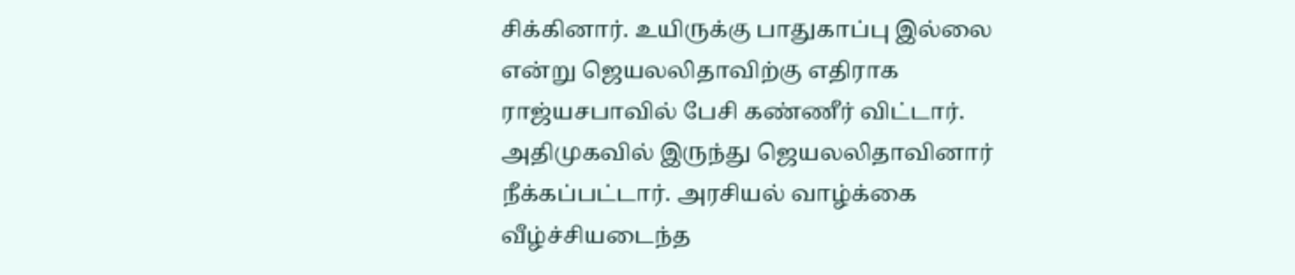சிக்கினார். உயிருக்கு பாதுகாப்பு இல்லை என்று ஜெயலலிதாவிற்கு எதிராக ராஜ்யசபாவில் பேசி கண்ணீர் விட்டார். அதிமுகவில் இருந்து ஜெயலலிதாவினார் நீக்கப்பட்டார். அரசியல் வாழ்க்கை வீழ்ச்சியடைந்த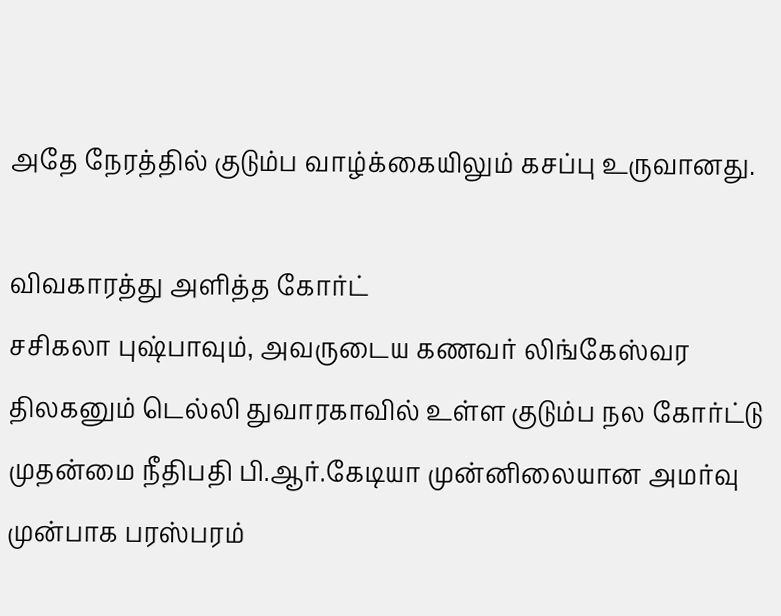அதே நேரத்தில் குடும்ப வாழ்க்கையிலும் கசப்பு உருவானது.

விவகாரத்து அளித்த கோர்ட்
சசிகலா புஷ்பாவும், அவருடைய கணவர் லிங்கேஸ்வர திலகனும் டெல்லி துவாரகாவில் உள்ள குடும்ப நல கோர்ட்டு முதன்மை நீதிபதி பி.ஆர்.கேடியா முன்னிலையான அமர்வு முன்பாக பரஸ்பரம்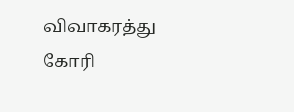விவாகரத்து கோரி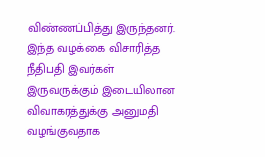விண்ணப்பித்து இருந்தனர். இந்த வழக்கை விசாரித்த நீதிபதி இவர்கள் இருவருக்கும் இடையிலான விவாகரத்துக்கு அனுமதி வழங்குவதாக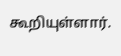கூறியுள்ளார்.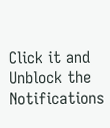Click it and Unblock the Notifications